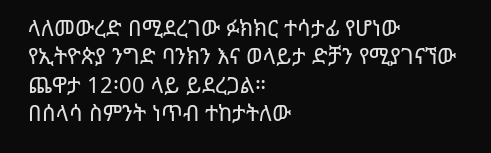ላለመውረድ በሚደረገው ፉክክር ተሳታፊ የሆነው የኢትዮጵያ ንግድ ባንክን እና ወላይታ ድቻን የሚያገናኘው ጨዋታ 12፡00 ላይ ይደረጋል።
በሰላሳ ስምንት ነጥብ ተከታትለው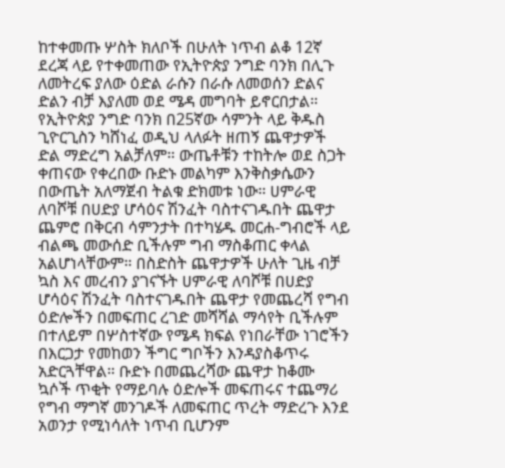ከተቀመጡ ሦስት ክለቦች በሁለት ነጥብ ልቆ 12ኛ ደረጃ ላይ የተቀመጠው የኢትዮጵያ ንግድ ባንክ በሊጉ ለመትረፍ ያለው ዕድል ራሱን በራሱ ለመወሰን ድልና ድልን ብቻ እያለመ ወደ ሜዳ መግባት ይኖርበታል።
የኢትዮጵያ ንግድ ባንክ በ25ኛው ሳምንት ላይ ቅዱስ ጊዮርጊስን ካሸነፈ ወዲህ ላለፉት ዘጠኝ ጨዋታዎች ድል ማድረግ አልቻለም። ውጤቶቹን ተከትሎ ወደ ስጋት ቀጠናው የቀረበው ቡድኑ መልካም እንቅስቃሴውን በውጤት አለማጀብ ትልቁ ድክመቱ ነው። ሀምራዊ ለባሾቹ በሀድያ ሆሳዕና ሽንፈት ባስተናገዱበት ጨዋታ ጨምሮ በቅርብ ሳምንታት በተካሄዱ መርሐ-ግብሮች ላይ ብልጫ መውሰድ ቢችሉም ግብ ማስቆጠር ቀላል አልሆነላቸውም። በስድስት ጨዋታዎች ሁለት ጊዜ ብቻ ኳስ እና መረብን ያገናኙት ሀምራዊ ለባሾቹ በሀድያ ሆሳዕና ሽንፈት ባስተናገዱበት ጨዋታ የመጨረሻ የግብ ዕድሎችን በመፍጠር ረገድ መሻሻል ማሳየት ቢችሉም በተለይም በሦስተኛው የሜዳ ክፍል የነበራቸው ነገሮችን በእርጋታ የመከወን ችግር ግቦችን እንዳያስቆጥሩ አድርጓቸዋል። ቡድኑ በመጨረሻው ጨዋታ ከቆሙ ኳሶች ጥቂት የማይባሉ ዕድሎች መፍጠሩና ተጨማሪ የግብ ማግኛ መንገዶች ለመፍጠር ጥረት ማድረጉ እንደ አወንታ የሚነሳለት ነጥብ ቢሆንም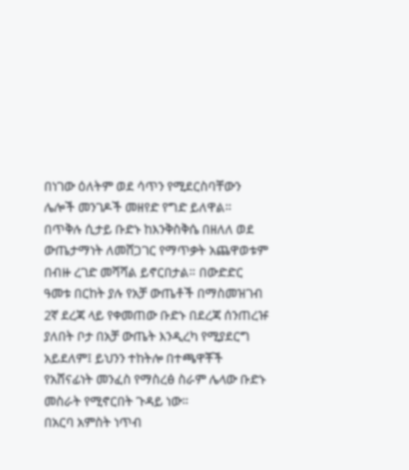በነገው ዕለትም ወደ ሳጥን የሚደርስባቸውን ሌሎች መንገዶች መዘየድ የግድ ይለዋል።
በጥቅሉ ሲታይ ቡድኑ ከእንቅስቅሴ በዘለለ ወደ ውጤታማነት ለመሸጋገር የማጥቃት አጨዋወቱም በብዙ ረገድ መሻሻል ይኖርበታል። በውድድር ዓመቱ በርከት ያሉ የአቻ ውጤቶች በማስመዝገብ 2ኛ ደረጃ ላይ የቀመጠው ቡድኑ በደረጃ ሰንጠረዡ ያለበት ቦታ በአቻ ውጤት እንዲረካ የሚያደርግ አይደለም፤ ይህንን ተከትሎ በተጫዋቾች የአሸናፊነት መንፈስ የማስረፅ ስራም ሌላው ቡድኑ መስራት የሚኖርበት ጉዳይ ነው።
በአርባ አምስት ነጥብ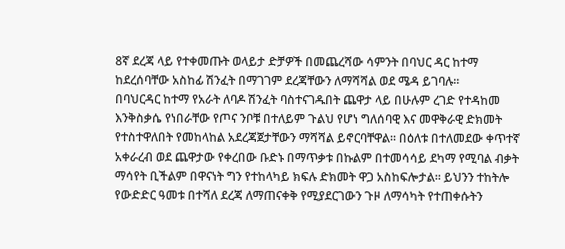8ኛ ደረጃ ላይ የተቀመጡት ወላይታ ድቻዎች በመጨረሻው ሳምንት በባህር ዳር ከተማ ከደረሰባቸው አስከፊ ሽንፈት በማገገም ደረጃቸውን ለማሻሻል ወደ ሜዳ ይገባሉ።
በባህርዳር ከተማ የአራት ለባዶ ሽንፈት ባስተናገዱበት ጨዋታ ላይ በሁሉም ረገድ የተዳከመ እንቅስቃሴ የነበራቸው የጦና ንቦቹ በተለይም ጉልህ የሆነ ግለሰባዊ እና መዋቅራዊ ድክመት የተስተዋለበት የመከላከል አደረጃጀታቸውን ማሻሻል ይኖርባቸዋል። በዕለቱ በተለመደው ቀጥተኛ አቀራረብ ወደ ጨዋታው የቀረበው ቡድኑ በማጥቃቱ በኩልም በተመሳሳይ ደካማ የሚባል ብቃት ማሳየት ቢችልም በዋናነት ግን የተከላካይ ክፍሉ ድክመት ዋጋ አስከፍሎታል። ይህንን ተከትሎ የውድድር ዓመቱ በተሻለ ደረጃ ለማጠናቀቅ የሚያደርገውን ጉዞ ለማሳካት የተጠቀሱትን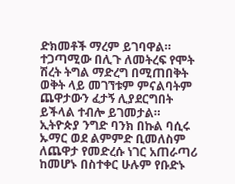ድክመቶች ማረም ይገባዋል። ተጋጣሚው በሊጉ ለመትረፍ የሞት ሽረት ትግል ማድረግ በሚጠበቅት ወቅት ላይ መገኘቱም ምናልባትም ጨዋታውን ፈታኝ ሊያደርግበት ይችላል ተብሎ ይገመታል።
ኢትዮጵያ ንግድ ባንክ በኩል ባሲሩ ኡማር ወደ ልምምድ ቢመለስም ለጨዋታ የመድረሱ ነገር አጠራጣሪ ከመሆኑ በስተቀር ሁሉም የቡድኑ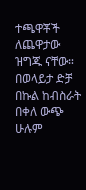ተጫዋቾች ለጨዋታው ዝግጁ ናቸው። በወላይታ ድቻ በኩል ከብስራት በቀለ ውጭ ሁሉም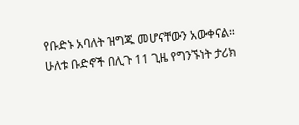የቡድኑ አባለት ዝግጁ መሆናቸውን አውቀናል።
ሁለቱ ቡድኖች በሊጉ 11 ጊዜ የግንኙነት ታሪክ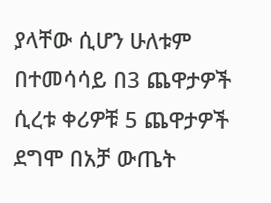ያላቸው ሲሆን ሁለቱም በተመሳሳይ በ3 ጨዋታዎች ሲረቱ ቀሪዎቹ 5 ጨዋታዎች ደግሞ በአቻ ውጤት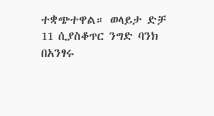ተቋጭተዋል። ወላይታ ድቻ 11 ሲያስቆጥር ንግድ ባንክ በአንፃሩ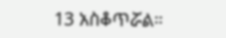13 አስቆጥሯል።